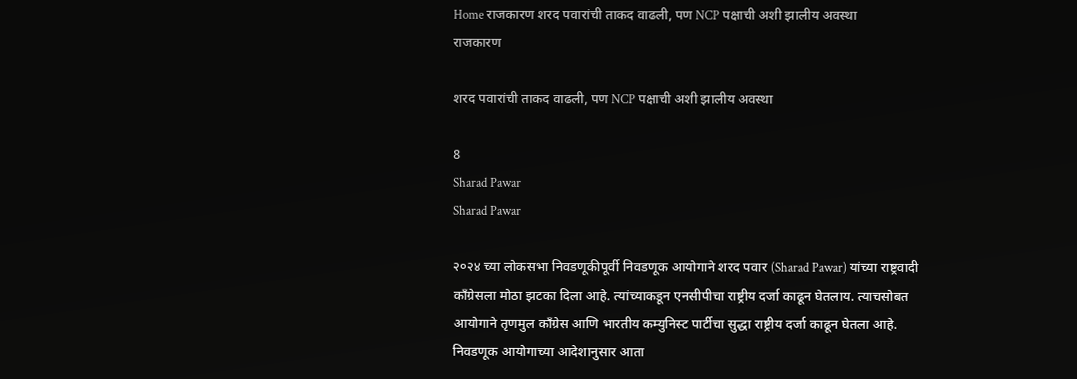Home राजकारण शरद पवारांची ताकद वाढली, पण NCP पक्षाची अशी झालीय अवस्था
राजकारण

शरद पवारांची ताकद वाढली, पण NCP पक्षाची अशी झालीय अवस्था

8
Sharad Pawar
Sharad Pawar

२०२४ च्या लोकसभा निवडणूकीपूर्वी निवडणूक आयोगाने शरद पवार (Sharad Pawar) यांच्या राष्ट्रवादी काँग्रेसला मोठा झटका दिला आहे. त्यांच्याकडून एनसीपीचा राष्ट्रीय दर्जा काढून घेतलाय. त्याचसोबत आयोगाने तृणमुल काँग्रेस आणि भारतीय कम्युनिस्ट पार्टीचा सुद्धा राष्ट्रीय दर्जा काढून घेतला आहे. निवडणूक आयोगाच्या आदेशानुसार आता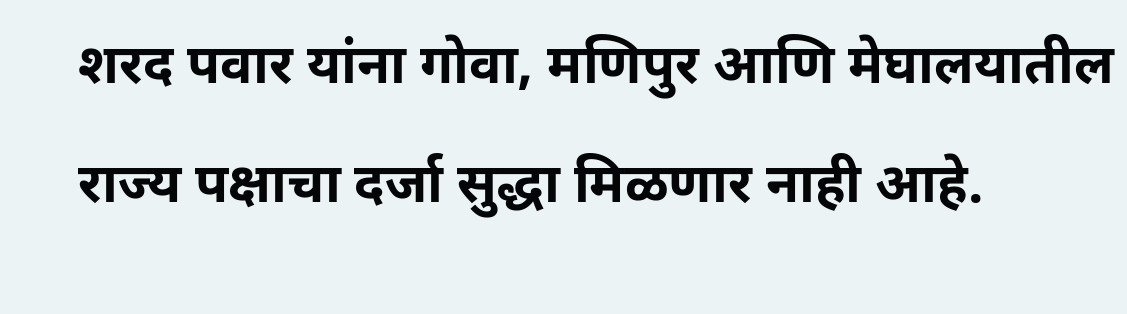शरद पवार यांना गोवा, मणिपुर आणि मेघालयातील राज्य पक्षाचा दर्जा सुद्धा मिळणार नाही आहे.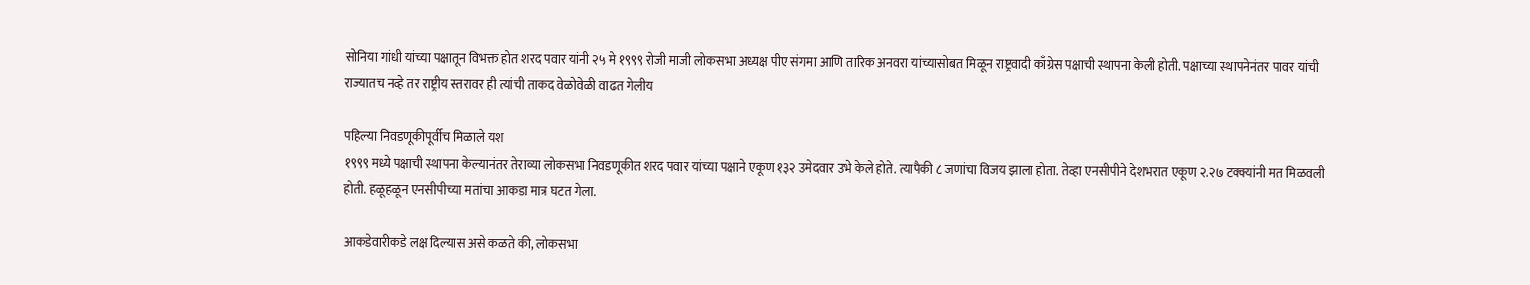सोनिया गांधी यांच्या पक्षातून विभक्त होत शरद पवार यांनी २५ मे १९९९ रोजी माजी लोकसभा अध्यक्ष पीए संगमा आणि तारिक अनवरा यांच्यासोबत मिळून राष्ट्रवादी काँग्रेस पक्षाची स्थापना केली होती. पक्षाच्या स्थापनेनंतर पावर यांची राज्यातच नव्हे तर राष्ट्रीय स्तरावर ही त्यांची ताकद वेळोवेळी वाढत गेलीय

पहिल्या निवडणूकीपूर्वीच मिळाले यश
१९९९ मध्ये पक्षाची स्थापना केल्यानंतर तेराव्या लोकसभा निवडणूकीत शरद पवार यांच्या पक्षाने एकूण १३२ उमेदवार उभे केले होते. त्यापैकी ८ जणांचा विजय झाला होता. तेव्हा एनसीपीने देशभरात एकूण २.२७ टक्क्यांनी मत मिळवली होती. हळूहळून एनसीपीच्या मतांचा आकडा मात्र घटत गेला.

आकडेवारीकडे लक्ष दिल्यास असे कळते की, लोकसभा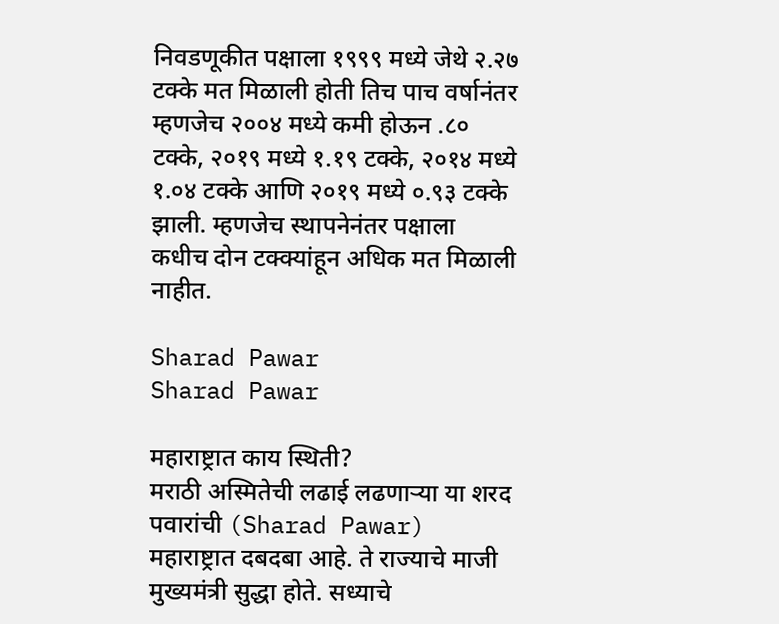निवडणूकीत पक्षाला १९९९ मध्ये जेथे २.२७ टक्के मत मिळाली होती तिच पाच वर्षानंतर म्हणजेच २००४ मध्ये कमी होऊन .८० टक्के, २०१९ मध्ये १.१९ टक्के, २०१४ मध्ये १.०४ टक्के आणि २०१९ मध्ये ०.९३ टक्के झाली. म्हणजेच स्थापनेनंतर पक्षाला कधीच दोन टक्क्यांहून अधिक मत मिळाली नाहीत.

Sharad Pawar
Sharad Pawar

महाराष्ट्रात काय स्थिती?
मराठी अस्मितेची लढाई लढणाऱ्या या शरद पवारांची (Sharad Pawar) महाराष्ट्रात दबदबा आहे. ते राज्याचे माजी मुख्यमंत्री सुद्धा होते. सध्याचे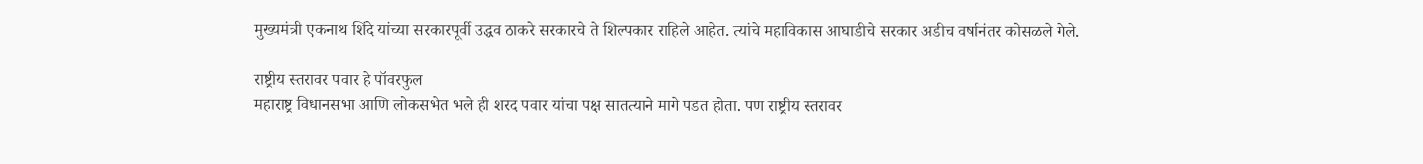मुख्यमंत्री एकनाथ शिंदे यांच्या सरकारपूर्वी उद्धव ठाकरे सरकारचे ते शिल्पकार राहिले आहेत. त्यांचे महाविकास आघाडीचे सरकार अडीच वर्षानंतर कोसळले गेले.

राष्ट्रीय स्तरावर पवार हे पॉवरफुल
महाराष्ट्र विधानसभा आणि लोकसभेत भले ही शरद पवार यांचा पक्ष सातत्याने मागे पडत होता. पण राष्ट्रीय स्तरावर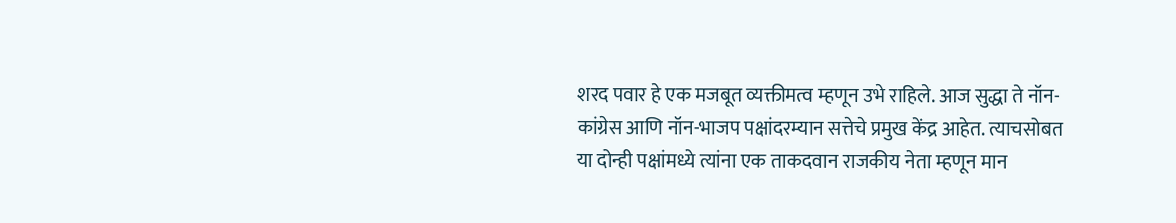शरद पवार हे एक मजबूत व्यक्तीमत्व म्हणून उभे राहिले. आज सुद्धा ते नॉन-कांग्रेस आणि नॉन-भाजप पक्षांदरम्यान सत्तेचे प्रमुख केंद्र आहेत. त्याचसोबत या दोन्ही पक्षांमध्ये त्यांना एक ताकदवान राजकीय नेता म्हणून मान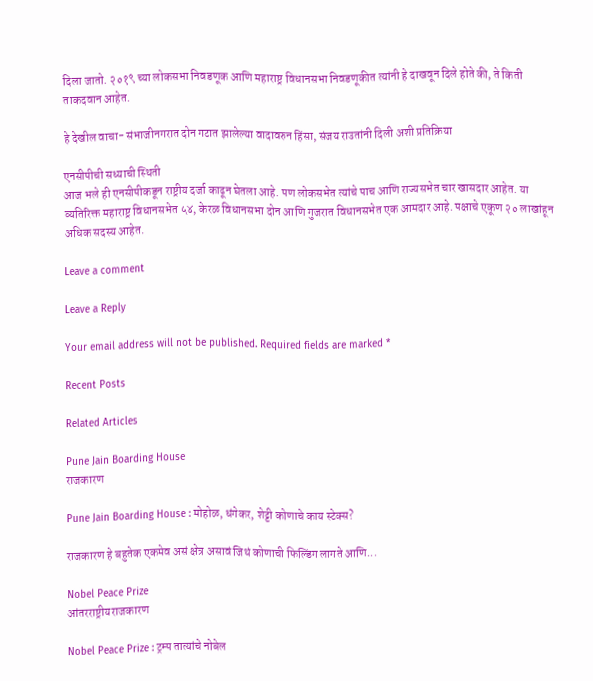दिला जातो. २०१९ च्या लोकसभा निवडणूक आणि महाराष्ट्र विधानसभा निवडणूकीत त्यांनी हे दाखवून दिले होते की, ते किती ताकदवान आहेत.

हे देखील वाचा- संभाजीनगरात दोन गटात झालेल्या वादावरुन हिंसा, संजय राउतांनी दिली अशी प्रतिक्रिया

एनसीपीची सध्याची स्थिती
आज भले ही एनसीपीकडून राष्ट्रीय दर्जा काढून घेतला आहे. पण लोकसभेत त्यांचे पाच आणि राज्यसभेत चार खासदार आहेत. या व्यतिरिक्त महाराष्ट्र विधानसभेत ५४, केरळ विधानसभा दोन आणि गुजरात विधानसभेत एक आमदार आहे. पक्षाचे एकूण २० लाखांहून अधिक सदस्य आहेत.

Leave a comment

Leave a Reply

Your email address will not be published. Required fields are marked *

Recent Posts

Related Articles

Pune Jain Boarding House
राजकारण

Pune Jain Boarding House : मोहोळ, धंगेकर, शेट्टी कोणाचे काय स्टेक्स?

राजकारण हे बहुतेक एकमेव असं क्षेत्र असावं जिथं कोणाची फिल्डिंग लागते आणि...

Nobel Peace Prize
आंतरराष्ट्रीयराजकारण

Nobel Peace Prize : ट्रम्प तात्यांचे नोबेल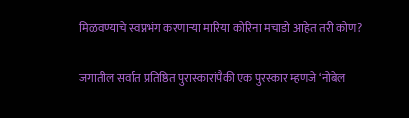मिळवण्याचे स्वप्नभंग करणाऱ्या मारिया कोरिना मचाडो आहेत तरी कोण?

जगातील सर्वात प्रतिष्ठित पुरास्कारांपैकी एक पुरस्कार म्हणजे ‘नोबेल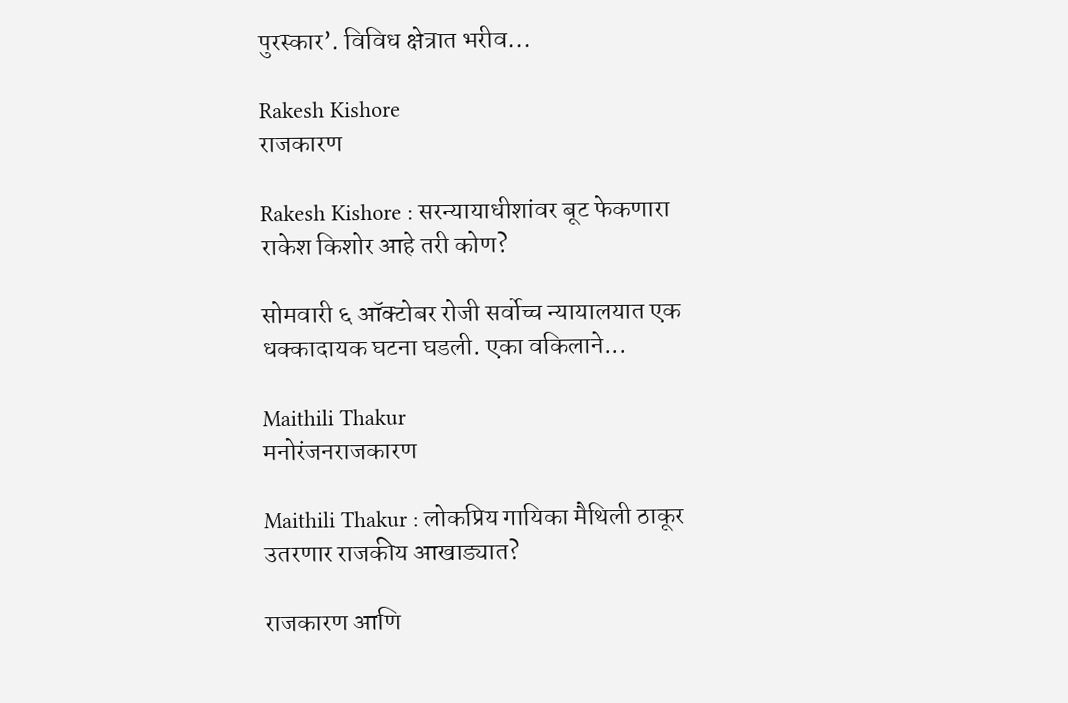पुरस्कार’. विविध क्षेत्रात भरीव...

Rakesh Kishore
राजकारण

Rakesh Kishore : सरन्यायाधीशांवर बूट फेकणारा राकेश किशोर आहे तरी कोण?

सोमवारी ६ ऑक्टोबर रोजी सर्वोच्च न्यायालयात एक धक्कादायक घटना घडली. एका वकिलाने...

Maithili Thakur
मनोरंजनराजकारण

Maithili Thakur : लोकप्रिय गायिका मैथिली ठाकूर उतरणार राजकीय आखाड्यात?

राजकारण आणि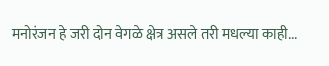मनोरंजन हे जरी दोन वेगळे क्षेत्र असले तरी मधल्या काही...